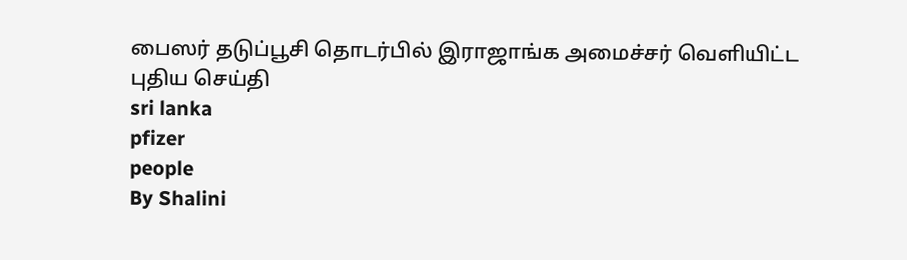பைஸர் தடுப்பூசி தொடர்பில் இராஜாங்க அமைச்சர் வெளியிட்ட புதிய செய்தி
sri lanka
pfizer
people
By Shalini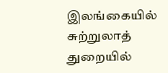இலங்கையில் சுற்றுலாத் துறையில்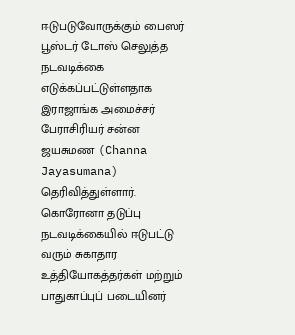ஈடுபடுவோருக்கும் பைஸர் பூஸ்டர் டோஸ் செலுத்த நடவடிக்கை எடுக்கப்பட்டுள்ளதாக இராஜாங்க அமைச்சர் பேராசிரியர் சன்ன ஜயசுமண (Channa Jayasumana) தெரிவித்துள்ளார்.
கொரோனா தடுப்பு நடவடிக்கையில் ஈடுபட்டு வரும் சுகாதார உத்தியோகத்தர்கள் மற்றும் பாதுகாப்புப் படையினர்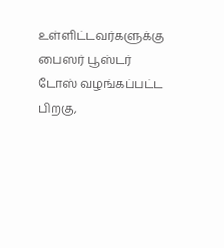உள்ளிட்டவர்களுக்கு பைஸர் பூஸ்டர் டோஸ் வழங்கப்பட்ட பிறகு,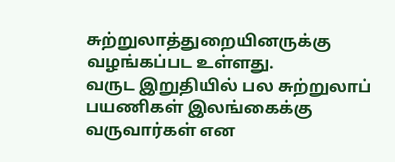சுற்றுலாத்துறையினருக்கு வழங்கப்பட உள்ளது.
வருட இறுதியில் பல சுற்றுலாப் பயணிகள் இலங்கைக்கு வருவார்கள் என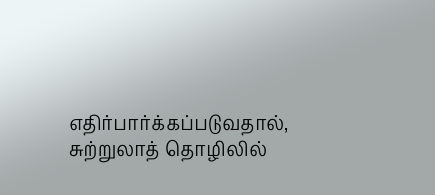எதிர்பார்க்கப்படுவதால், சுற்றுலாத் தொழிலில்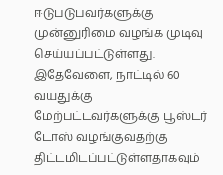ஈடுபடுபவர்களுக்கு முன்னுரிமை வழங்க முடிவு செய்யப்பட்டுள்ளது.
இதேவேளை, நாட்டில் 60 வயதுக்கு மேற்பட்டவர்களுக்கு பூஸ்டர் டோஸ் வழங்குவதற்கு திட்டமிடப்பட்டுள்ளதாகவும்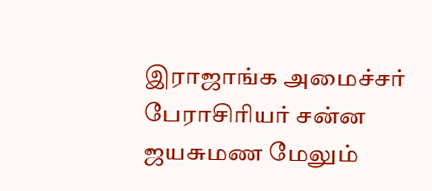இராஜாங்க அமைச்சர் பேராசிரியர் சன்ன ஜயசுமண மேலும்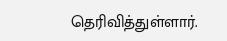தெரிவித்துள்ளார்.